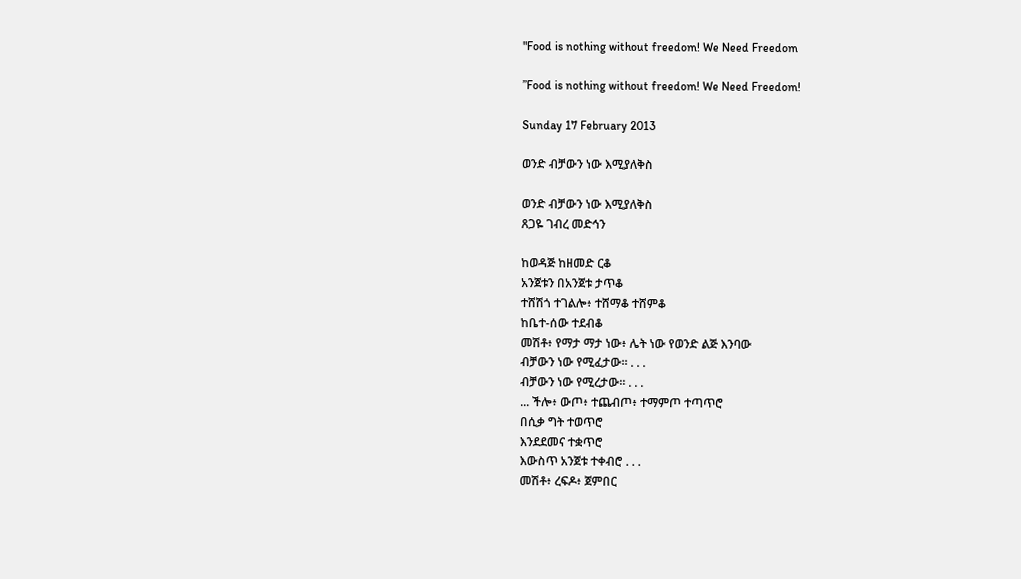"Food is nothing without freedom! We Need Freedom

”Food is nothing without freedom! We Need Freedom!

Sunday 17 February 2013

ወንድ ብቻውን ነው እሚያለቅስ

ወንድ ብቻውን ነው እሚያለቅስ
ጸጋዬ ገብረ መድኅን

ከወዳጅ ከዘመድ ርቆ
አንጀቱን በአንጀቱ ታጥቆ
ተሸሽጎ ተገልሎ፥ ተሸማቆ ተሸምቆ
ከቤተ-ሰው ተደብቆ
መሽቶ፥ የማታ ማታ ነው፥ ሌት ነው የወንድ ልጅ እንባው
ብቻውን ነው የሚፈታው፡፡ . . .
ብቻውን ነው የሚረታው፡፡ . . .
... ችሎ፥ ውጦ፥ ተጨብጦ፥ ተማምጦ ተጣጥሮ
በሲቃ ግት ተወጥሮ
እንደደመና ተቋጥሮ
እውስጥ አንጀቱ ተቀብሮ . . .
መሽቶ፥ ረፍዶ፥ ጀምበር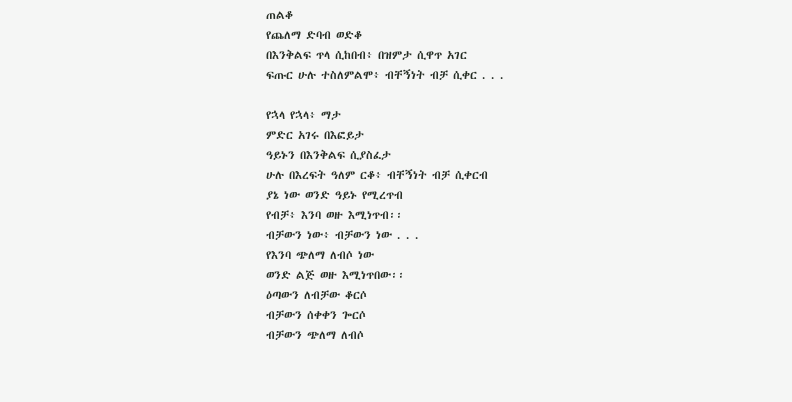ጠልቆ
የጨለማ ድባብ ወድቆ
በእንቅልፍ ጥላ ሲከበብ፥ በዝምታ ሲዋጥ አገር
ፍጡር ሁሉ ተስለምልሞ፥ ብቸኝነት ብቻ ሲቀር . . .

የኋላ የኋላ፥ ማታ
ምድር አገሩ በእፎይታ
ዓይኑን በእንቅልፍ ሲያስፈታ
ሁሉ በእረፍት ዓለም ርቆ፥ ብቸኝነት ብቻ ሲቀርብ
ያኔ ነው ወንድ ዓይኑ የሚረጥብ
የብቻ፥ እንባ ወዙ እሚነጥብ፡፡
ብቻውን ነው፥ ብቻውን ነው . . .
የእንባ ጭለማ ለብሶ ነው
ወንድ ልጅ ወዙ እሚነጥበው፡፡
ዕጣውን ለብቻው ቆርሶ
ብቻውን ሰቀቀን ጐርሶ
ብቻውን ጭለማ ለብሶ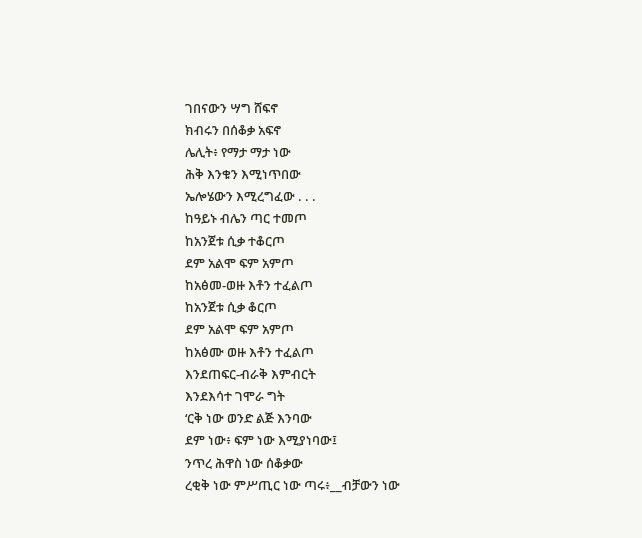ገበናውን ሣግ ሸፍኖ
ክብሩን በሰቆቃ አፍኖ
ሌሊት፥ የማታ ማታ ነው
ሕቅ እንቁን እሚነጥበው
ኤሎሄውን እሚረግፈው . . .
ከዓይኑ ብሌን ጣር ተመጦ
ከአንጀቱ ሲቃ ተቆርጦ
ደም አልሞ ፍም አምጦ
ከአፅመ-ወዙ እቶን ተፈልጦ
ከአንጀቱ ሲቃ ቆርጦ
ደም አልሞ ፍም አምጦ
ከአፅሙ ወዙ እቶን ተፈልጦ
እንደጠፍር-ብራቅ እምብርት
እንደእሳተ ገሞራ ግት
‘ርቅ ነው ወንድ ልጅ እንባው
ደም ነው፥ ፍም ነው እሚያነባው፤
ንጥረ ሕዋስ ነው ሰቆቃው
ረቂቅ ነው ምሥጢር ነው ጣሩ፥__ብቻውን ነው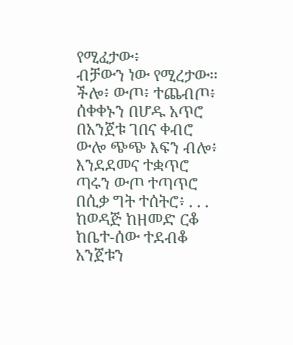የሚፈታው፥
ብቻውን ነው የሚረታው፡፡
ችሎ፥ ውጦ፥ ተጨብጦ፥ ሰቀቀኑን በሆዱ አጥሮ
በአንጀቱ ገበና ቀብሮ
ውሎ ጭጭ እፍን ብሎ፥ እንደደመና ተቋጥሮ
ጣሩን ውጦ ተጣጥሮ
በሲቃ ግት ተሰትሮ፥ . . .
ከወዳጅ ከዘመድ ርቆ
ከቤተ-ሰው ተደብቆ
አንጀቱን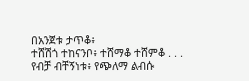በአንጀቱ ታጥቆ፥
ተሸሽጎ ተከናንቦ፥ ተሸማቆ ተሸምቆ . . .
የብቻ ብቸኝነቱ፥ የጭለማ ልብሱ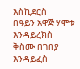እስኪደርስ
በዓይን አዋጅ ሃሞቱ እንዳይረክስ
ቅስሙ በገበያ እንዳይፈስ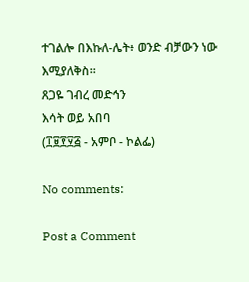ተገልሎ በእኩለ-ሌት፥ ወንድ ብቻውን ነው እሚያለቅስ፡፡
ጸጋዬ ገብረ መድኅን
እሳት ወይ አበባ
(፲፱፻፶፭ - አምቦ - ኮልፌ)

No comments:

Post a Comment